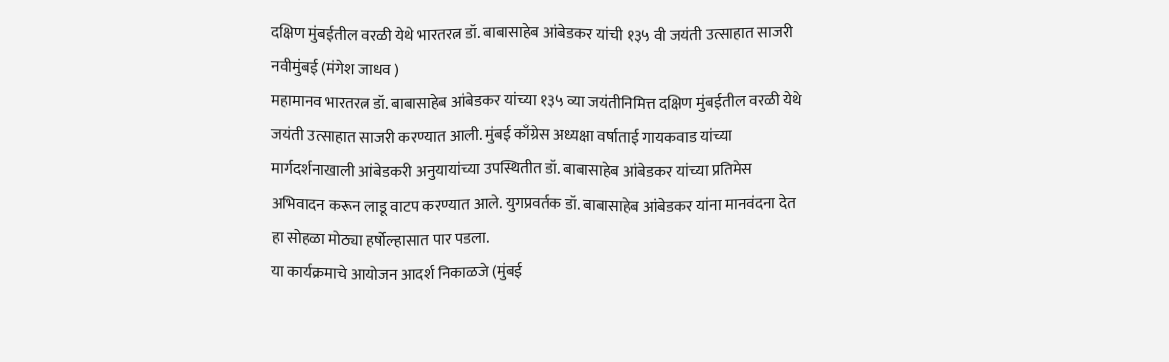दक्षिण मुंबईतील वरळी येथे भारतरत्न डॉ. बाबासाहेब आंबेडकर यांची १३५ वी जयंती उत्साहात साजरी
नवीमुंबई (मंगेश जाधव )
महामानव भारतरत्न डॉ. बाबासाहेब आंबेडकर यांच्या १३५ व्या जयंतीनिमित्त दक्षिण मुंबईतील वरळी येथे जयंती उत्साहात साजरी करण्यात आली. मुंबई काँग्रेस अध्यक्षा वर्षाताई गायकवाड यांच्या मार्गदर्शनाखाली आंबेडकरी अनुयायांच्या उपस्थितीत डॉ. बाबासाहेब आंबेडकर यांच्या प्रतिमेस अभिवादन करून लाडू वाटप करण्यात आले. युगप्रवर्तक डॉ. बाबासाहेब आंबेडकर यांना मानवंदना देत हा सोहळा मोठ्या हर्षोल्हासात पार पडला.
या कार्यक्रमाचे आयोजन आदर्श निकाळजे (मुंबई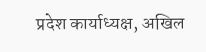प्रदेश कार्याध्यक्ष, अखिल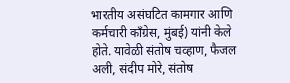भारतीय असंघटित कामगार आणि कर्मचारी काँग्रेस, मुंबई) यांनी केले होते. यावेळी संतोष चव्हाण, फैजल अली, संदीप मोरे, संतोष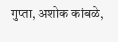गुप्ता, अशोक कांबळे,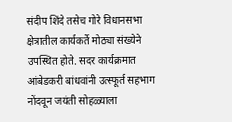संदीप शिंदे तसेच गोरे विधानसभा क्षेत्रातील कार्यकर्ते मोठ्या संख्येने उपस्थित होते. सदर कार्यक्रमात आंबेडकरी बांधवांनी उत्स्फूर्त सहभाग नोंदवून जयंती सोहळ्याला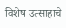विशेष उत्साहाचे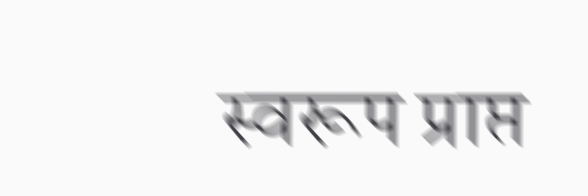स्वरूप प्राप्त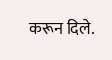करून दिले.